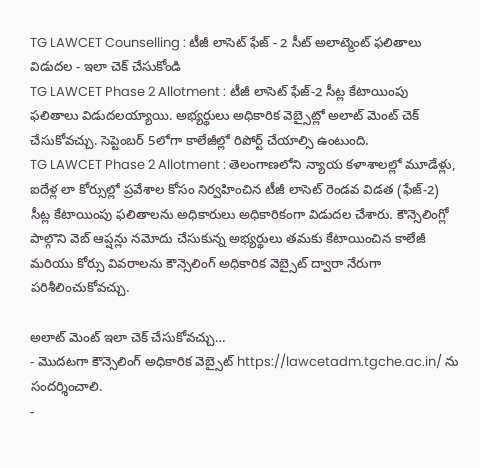TG LAWCET Counselling : టీజీ లాసెట్ ఫేజ్ - 2 సీట్ అలాట్మెంట్ ఫలితాలు విడుదల - ఇలా చెక్ చేసుకోండి
TG LAWCET Phase 2 Allotment : టీజీ లాసెట్ ఫేజ్-2 సీట్ల కేటాయింపు ఫలితాలు విడుదలయ్యాయి. అభ్యర్థులు అధికారిక వెబ్సైట్లో అలాట్ మెంట్ చెక్ చేసుకోవచ్చు. సెప్టెంబర్ 5లోగా కాలేజీల్లో రిపోర్ట్ చేయాల్సి ఉంటుంది.
TG LAWCET Phase 2 Allotment : తెలంగాణలోని న్యాయ కళాశాలల్లో మూడేళ్లు, ఐదేళ్ల లా కోర్సుల్లో ప్రవేశాల కోసం నిర్వహించిన టీజీ లాసెట్ రెండవ విడత (ఫేజ్-2) సీట్ల కేటాయింపు ఫలితాలను అధికారులు అధికారికంగా విడుదల చేశారు. కౌన్సెలింగ్లో పాల్గొని వెబ్ ఆప్షన్లు నమోదు చేసుకున్న అభ్యర్థులు తమకు కేటాయించిన కాలేజీ మరియు కోర్సు వివరాలను కౌన్సెలింగ్ అధికారిక వెబ్సైట్ ద్వారా నేరుగా పరిశీలించుకోవచ్చు.

అలాట్ మెంట్ ఇలా చెక్ చేసుకోవచ్చు…
- మొదటగా కౌన్సెలింగ్ అధికారిక వెబ్సైట్ https://lawcetadm.tgche.ac.in/ ను సందర్శించాలి.
-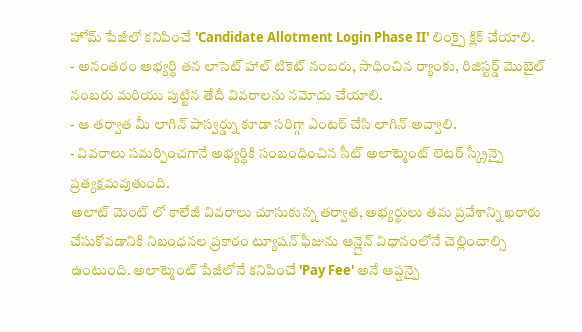హోమ్ పేజీలో కనిపించే 'Candidate Allotment Login Phase II' లింక్పై క్లిక్ చేయాలి.
- అనంతరం అభ్యర్థి తన లాసెట్ హాల్ టికెట్ నంబరు, సాధించిన ర్యాంకు, రిజిస్టర్డ్ మొబైల్ నంబరు మరియు పుట్టిన తేదీ వివరాలను నమోదు చేయాలి.
- ఆ తర్వాత మీ లాగిన్ పాస్వర్డ్ను కూడా సరిగ్గా ఎంటర్ చేసి లాగిన్ అవ్వాలి.
- వివరాలు సమర్పించగానే అభ్యర్థికి సంబంధించిన సీట్ అలాట్మెంట్ లెటర్ స్క్రీన్పై ప్రత్యక్షమవుతుంది.
అలాట్ మెంట్ లో కాలేజీ వివరాలు చూసుకున్న తర్వాత, అభ్యర్థులు తమ ప్రవేశాన్ని ఖరారు చేసుకోవడానికి నిబంధనల ప్రకారం ట్యూషన్ ఫీజును ఆన్లైన్ విధానంలోనే చెల్లించాల్సి ఉంటుంది. అలాట్మెంట్ పేజీలోనే కనిపించే 'Pay Fee' అనే ఆప్షన్పై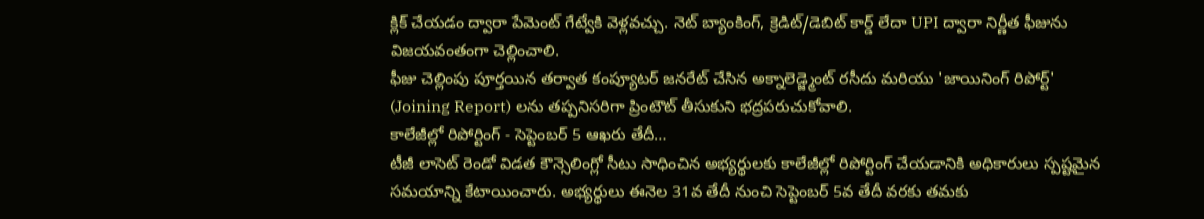క్లిక్ చేయడం ద్వారా పేమెంట్ గేట్వేకి వెళ్లవచ్చు. నెట్ బ్యాంకింగ్, క్రెడిట్/డెబిట్ కార్డ్ లేదా UPI ద్వారా నిర్ణీత ఫీజును విజయవంతంగా చెల్లించాలి.
ఫీజు చెల్లింపు పూర్తయిన తర్వాత కంప్యూటర్ జనరేట్ చేసిన అక్నాలెడ్జ్మెంట్ రసీదు మరియు 'జాయినింగ్ రిపోర్ట్' (Joining Report) లను తప్పనిసరిగా ప్రింటౌట్ తీసుకుని భద్రపరుచుకోవాలి.
కాలేజీల్లో రిపోర్టింగ్ - సెప్టెంబర్ 5 ఆఖరు తేదీ…
టీజీ లాసెట్ రెండో విడత కౌన్సెలింగ్లో సీటు సాధించిన అభ్యర్థులకు కాలేజీల్లో రిపోర్టింగ్ చేయడానికి అధికారులు స్పష్టమైన సమయాన్ని కేటాయించారు. అభ్యర్థులు ఈనెల 31వ తేదీ నుంచి సెప్టెంబర్ 5వ తేదీ వరకు తమకు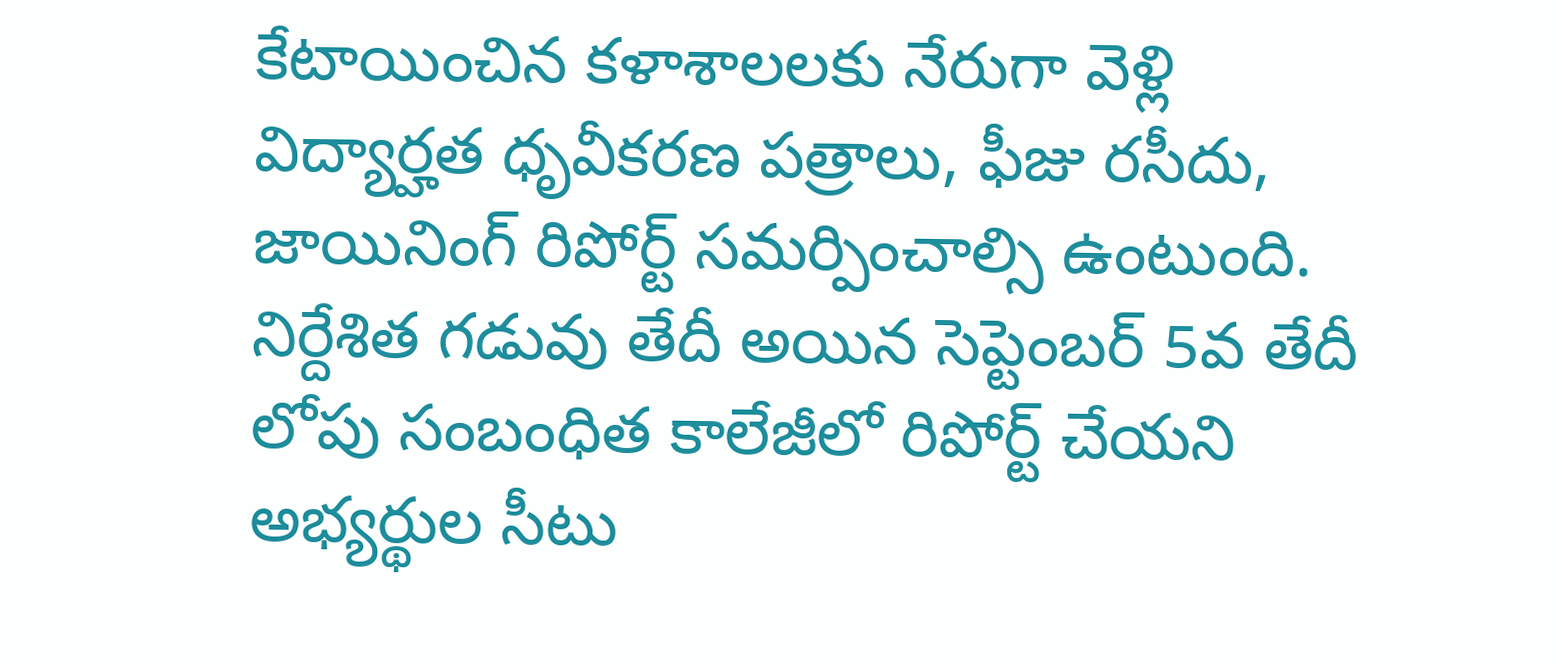కేటాయించిన కళాశాలలకు నేరుగా వెళ్లి విద్యార్హత ధృవీకరణ పత్రాలు, ఫీజు రసీదు, జాయినింగ్ రిపోర్ట్ సమర్పించాల్సి ఉంటుంది.
నిర్దేశిత గడువు తేదీ అయిన సెప్టెంబర్ 5వ తేదీ లోపు సంబంధిత కాలేజీలో రిపోర్ట్ చేయని అభ్యర్థుల సీటు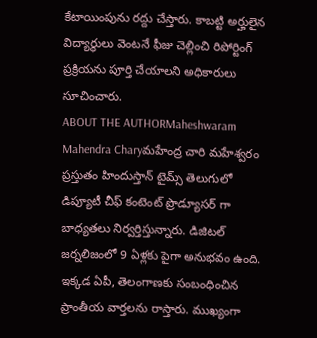కేటాయింపును రద్దు చేస్తారు. కాబట్టి అర్హులైన విద్యార్థులు వెంటనే ఫీజు చెల్లించి రిపోర్టింగ్ ప్రక్రియను పూర్తి చేయాలని అధికారులు సూచించారు.
ABOUT THE AUTHORMaheshwaram Mahendra Charyమహేంద్ర చారి మహేశ్వరం ప్రస్తుతం హిందుస్తాన్ టైమ్స్ తెలుగులో డిప్యూటీ చీఫ్ కంటెంట్ ప్రొడ్యూసర్ గా బాధ్యతలు నిర్వర్తిస్తున్నారు. డిజిటల్ జర్నలిజంలో 9 ఏళ్లకు పైగా అనుభవం ఉంది. ఇక్కడ ఏపీ, తెలంగాణకు సంబంధించిన ప్రాంతీయ వార్తలను రాస్తారు. ముఖ్యంగా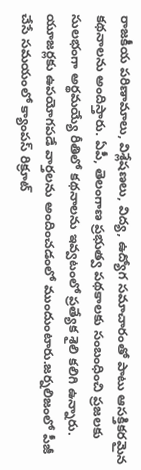రాజకీయ పరిణామాలు, విశ్లేషణలు, విద్య, ఉద్యోగ సమాచారంతో పాటు ఆసక్తికరమైన కథనాలను అందిస్తారు. ఏపీ, తెలంగాణ ప్రభుత్వ పథకాలకు సంబంధించి ప్రజలకు సులభంగా అర్థమయ్యే రీతిలో కథనాలను ఇవ్వటంలో ప్రత్యేక శైలి కలిగి ఉన్నారు. యూజర్లకు ఉపయోగపడే వార్తలను అందించడంలో ముందుంటారు.జర్నలిజంలో పీజీ చేసే సమయంలో క్యాంపస్ రిక్రూట్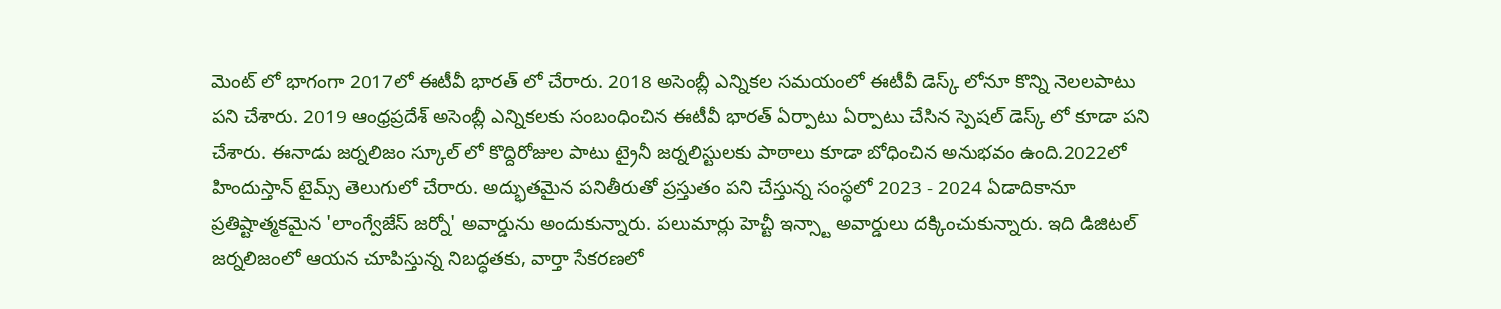మెంట్ లో భాగంగా 2017లో ఈటీవీ భారత్ లో చేరారు. 2018 అసెంబ్లీ ఎన్నికల సమయంలో ఈటీవీ డెస్క్ లోనూ కొన్ని నెలలపాటు పని చేశారు. 2019 ఆంధ్రప్రదేశ్ అసెంబ్లీ ఎన్నికలకు సంబంధించిన ఈటీవీ భారత్ ఏర్పాటు ఏర్పాటు చేసిన స్పెషల్ డెస్క్ లో కూడా పని చేశారు. ఈనాడు జర్నలిజం స్కూల్ లో కొద్దిరోజుల పాటు ట్రైనీ జర్నలిస్టులకు పాఠాలు కూడా బోధించిన అనుభవం ఉంది.2022లో హిందుస్తాన్ టైమ్స్ తెలుగులో చేరారు. అద్భుతమైన పనితీరుతో ప్రస్తుతం పని చేస్తున్న సంస్థలో 2023 - 2024 ఏడాదికానూ ప్రతిష్టాత్మకమైన 'లాంగ్వేజేస్ జర్నో' అవార్డును అందుకున్నారు. పలుమార్లు హెచ్టీ ఇన్స్టా అవార్డులు దక్కించుకున్నారు. ఇది డిజిటల్ జర్నలిజంలో ఆయన చూపిస్తున్న నిబద్ధతకు, వార్తా సేకరణలో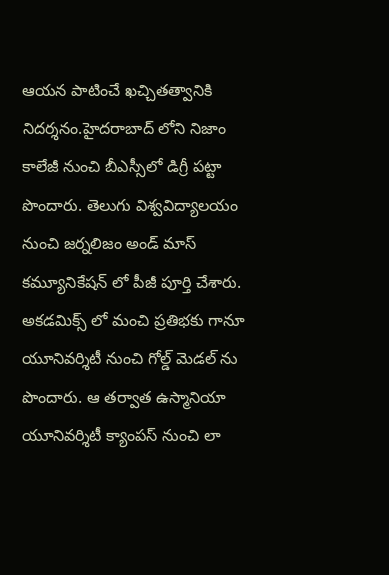ఆయన పాటించే ఖచ్చితత్వానికి నిదర్శనం.హైదరాబాద్ లోని నిజాం కాలేజీ నుంచి బీఎస్సీలో డిగ్రీ పట్టా పొందారు. తెలుగు విశ్వవిద్యాలయం నుంచి జర్నలిజం అండ్ మాస్ కమ్యూనికేషన్ లో పీజీ పూర్తి చేశారు. అకడమిక్స్ లో మంచి ప్రతిభకు గానూ యూనివర్శిటీ నుంచి గోల్డ్ మెడల్ ను పొందారు. ఆ తర్వాత ఉస్మానియా యూనివర్శిటీ క్యాంపస్ నుంచి లా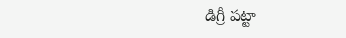డిగ్రీ పట్టా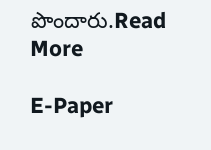పొందారు.Read More

E-Paper